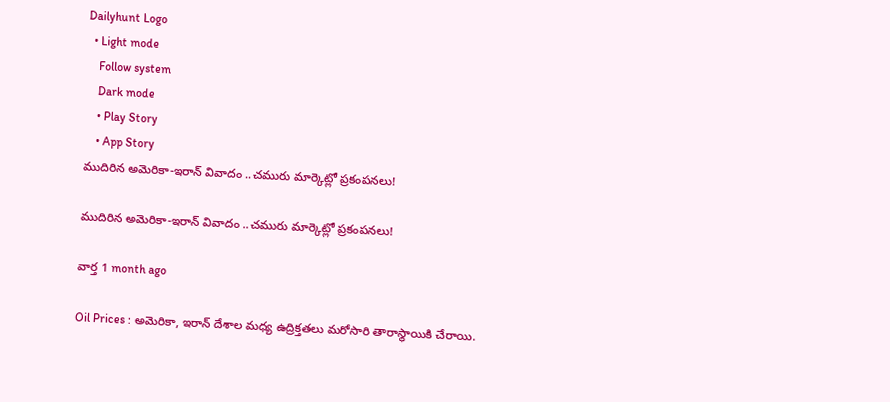Dailyhunt Logo
  • Light mode
    Follow system
    Dark mode
    • Play Story
    • App Story
ముదిరిన అమెరికా-ఇరాన్ వివాదం ..చమురు మార్కెట్లో ప్రకంపనలు!

ముదిరిన అమెరికా-ఇరాన్ వివాదం ..చమురు మార్కెట్లో ప్రకంపనలు!

వార్త 1 month ago

Oil Prices : అమెరికా, ఇరాన్ దేశాల మధ్య ఉద్రిక్తతలు మరోసారి తారాస్థాయికి చేరాయి.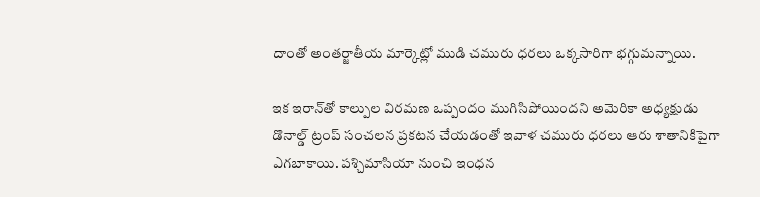దాంతో అంతర్జాతీయ మార్కెట్లో ముడి చమురు ధరలు ఒక్కసారిగా భగ్గుమన్నాయి.

ఇక ఇరాన్‌తో కాల్పుల విరమణ ఒప్పందం ముగిసిపోయిందని అమెరికా అధ్యక్షుడు డొనాల్డ్ ట్రంప్ సంచలన ప్రకటన చేయడంతో ఇవాళ చమురు ధరలు ఆరు శాతానికిపైగా ఎగబాకాయి. పశ్చిమాసియా నుంచి ఇంధన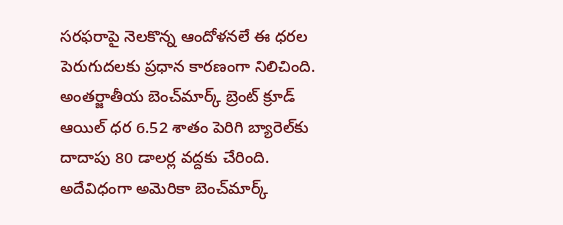సరఫరాపై నెలకొన్న ఆందోళనలే ఈ ధరల పెరుగుదలకు ప్రధాన కారణంగా నిలిచింది. అంతర్జాతీయ బెంచ్‌మార్క్ బ్రెంట్ క్రూడ్ ఆయిల్ ధర 6.52 శాతం పెరిగి బ్యారెల్‌కు దాదాపు 80 డాలర్ల వద్దకు చేరింది. అదేవిధంగా అమెరికా బెంచ్‌మార్క్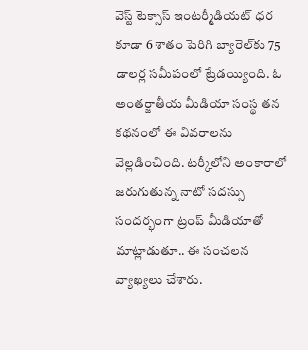వెస్ట్ టెక్సాస్ ఇంటర్మీడియట్ ధర కూడా 6 శాతం పెరిగి బ్యారెల్‌కు 75 డాలర్ల సమీపంలో ట్రేడయ్యింది. ఓ అంతర్జాతీయ మీడియా సంస్థ తన కథనంలో ఈ వివరాలను వెల్లడించింది. టర్కీలోని అంకారాలో జరుగుతున్న నాటో సదస్సు సందర్భంగా ట్రంప్ మీడియాతో మాట్లాడుతూ.. ఈ సంచలన వ్యాఖ్యలు చేశారు.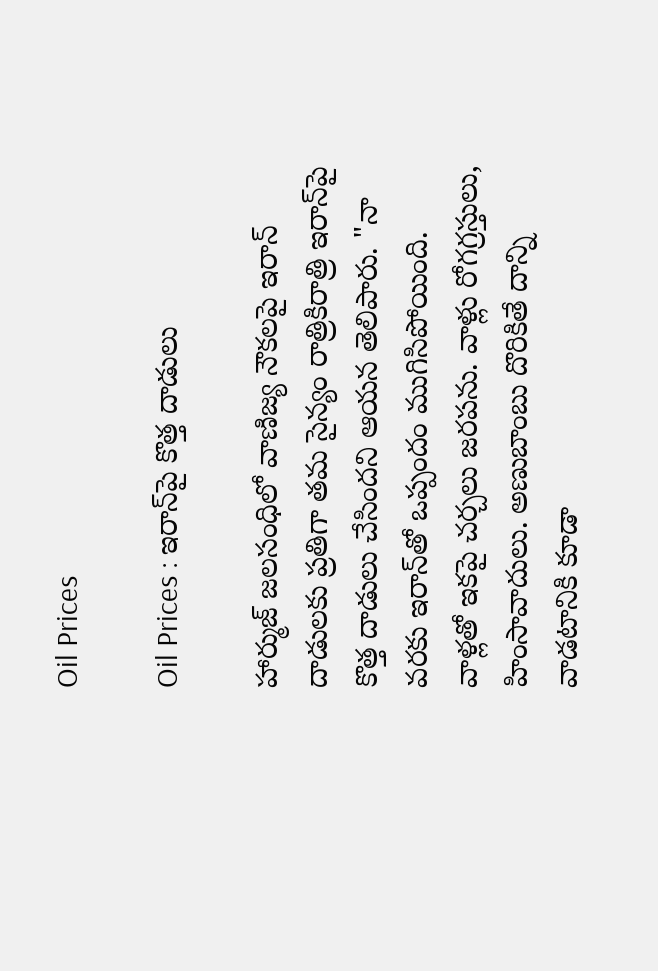Oil Prices

Oil Prices : ఇరాన్‌పై కొత్త దాడులు

హార్ముజ్ జలసంధిలో వాణిజ్య నౌకలపై ఇరాన్ దాడులకు ప్రతిగా తమ సైన్యం రాత్రికిరాత్రి ఇరాన్‌పై కొత్త దాడులు చేసిందని ఆయన తెలిపారు. "నా వరకు ఇరాన్‌తో ఒప్పందం ముగిసిపోయింది. వాళ్లతో ఇకపై చర్చలు జరపను. వాళ్లు రోగగ్రస్తులు, హింసావాదులు. అణుబాంబు దొరికితే దాన్ని వాడటానికి కూడా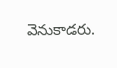వెనుకాడరు.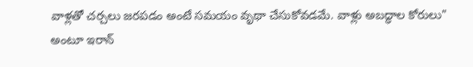వాళ్లతో చర్చలు జరపడం అంటే సమయం వృథా చేసుకోవడమే. వాళ్లు అబద్ధాల కోరులు" అంటూ ఇరాన్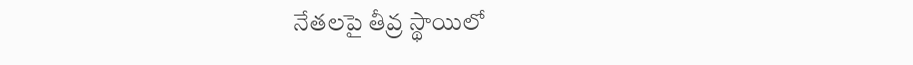నేతలపై తీవ్ర స్థాయిలో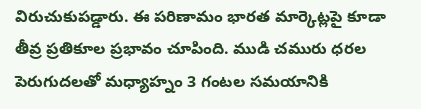విరుచుకుపడ్డారు. ఈ పరిణామం భారత మార్కెట్లపై కూడా తీవ్ర ప్రతికూల ప్రభావం చూపింది. ముడి చమురు ధరల పెరుగుదలతో మధ్యాహ్నం 3 గంటల సమయానికి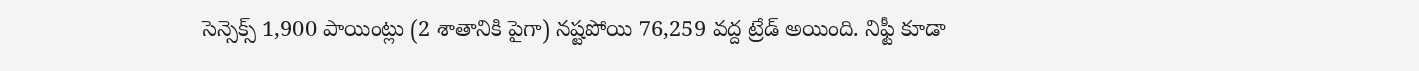సెన్సెక్స్ 1,900 పాయింట్లు (2 శాతానికి పైగా) నష్టపోయి 76,259 వద్ద ట్రేడ్ అయింది. నిఫ్టీ కూడా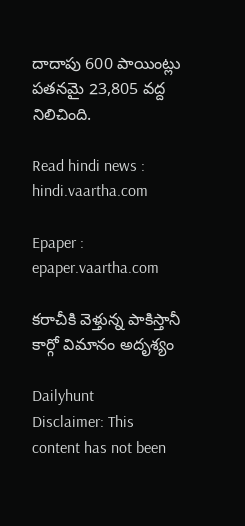దాదాపు 600 పాయింట్లు పతనమై 23,805 వద్ద నిలిచింది.

Read hindi news : hindi.vaartha.com

Epaper : epaper.vaartha.com

కరాచీకి వెళ్తున్న పాకిస్తానీ కార్గో విమానం అదృశ్యం

Dailyhunt
Disclaimer: This content has not been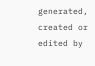generated, created or edited by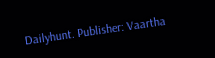Dailyhunt. Publisher: Vaartha